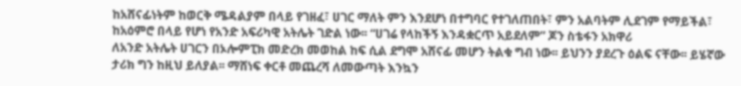ከአሸናፊነትም ከወርቅ ሜዳልያም በላይ የገዘፈ፣ ሀገር ማለት ምን እንደሆነ በተግባር የተገለጠበት፣ ምን አልባትም ሊደገም የማይችል፣ ከአዕምሮ በላይ የሆነ የአንድ አፍሪካዊ አትሌት ገድል ነው፡፡ “ሀገሬ የላከችኝ እንዳቋርጥ አይደለም” ጆን ስቴፋን አክዋሪ
ለአንድ አትሌት ሀገርን በኦሎምፒክ መድረክ መወከል ከፍ ሲል ደግሞ አሸናፊ መሆን ትልቁ ግብ ነው፡፡ ይህንን ያደረጉ ዕልፍ ናቸው፡፡ ይሄኛው ታሪክ ግን ከዚህ ይለያል፡፡ ማሸነፍ ቀርቶ መጨረሻ ለመውጣት እንኳን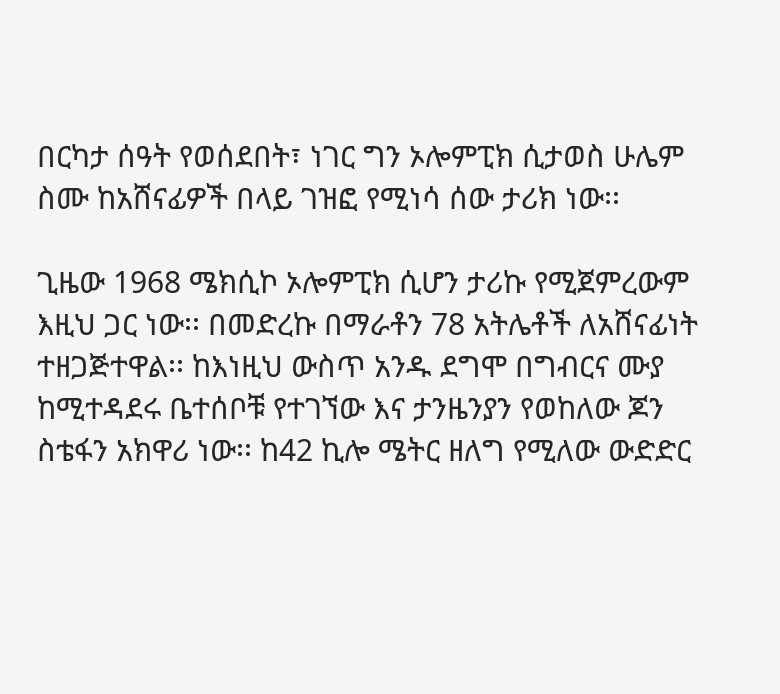በርካታ ሰዓት የወሰደበት፣ ነገር ግን ኦሎምፒክ ሲታወስ ሁሌም ስሙ ከአሸናፊዎች በላይ ገዝፎ የሚነሳ ሰው ታሪክ ነው፡፡

ጊዜው 1968 ሜክሲኮ ኦሎምፒክ ሲሆን ታሪኩ የሚጀምረውም እዚህ ጋር ነው፡፡ በመድረኩ በማራቶን 78 አትሌቶች ለአሸናፊነት ተዘጋጅተዋል፡፡ ከእነዚህ ውስጥ አንዱ ደግሞ በግብርና ሙያ ከሚተዳደሩ ቤተሰቦቹ የተገኘው እና ታንዜንያን የወከለው ጆን ስቴፋን አክዋሪ ነው፡፡ ከ42 ኪሎ ሜትር ዘለግ የሚለው ውድድር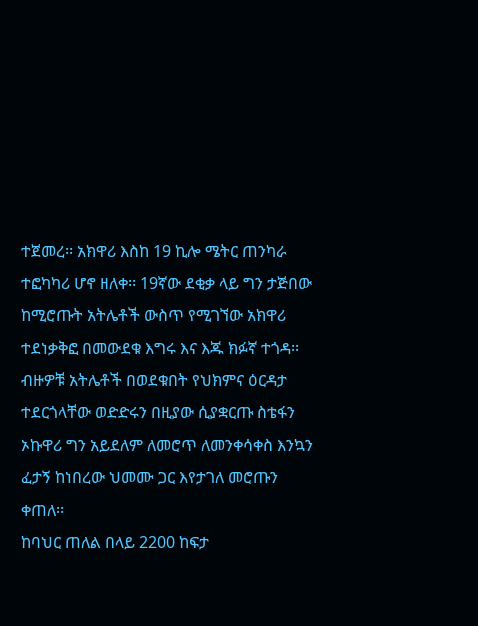ተጀመረ፡፡ አክዋሪ እስከ 19 ኪሎ ሜትር ጠንካራ ተፎካካሪ ሆኖ ዘለቀ፡፡ 19ኛው ደቂቃ ላይ ግን ታጅበው ከሚሮጡት አትሌቶች ውስጥ የሚገኘው አክዋሪ ተደነቃቅፎ በመውደቁ እግሩ እና እጁ ክፉኛ ተጎዳ፡፡ ብዙዎቹ አትሌቶች በወደቁበት የህክምና ዕርዳታ ተደርጎላቸው ወድድሩን በዚያው ሲያቋርጡ ስቴፋን ኦኩዋሪ ግን አይደለም ለመሮጥ ለመንቀሳቀስ እንኳን ፈታኝ ከነበረው ህመሙ ጋር እየታገለ መሮጡን ቀጠለ፡፡
ከባህር ጠለል በላይ 2200 ከፍታ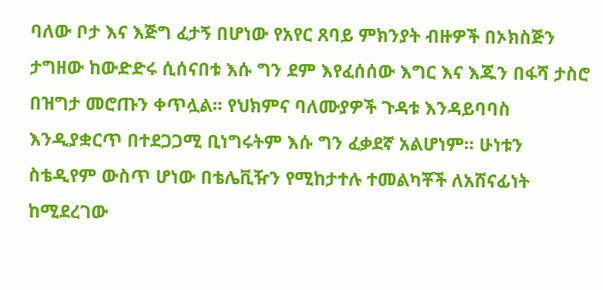ባለው ቦታ እና እጅግ ፈታኝ በሆነው የአየር ጸባይ ምክንያት ብዙዎች በኦክስጅን ታግዘው ከውድድሩ ሲሰናበቱ እሱ ግን ደም እየፈሰሰው እግር እና እጁን በፋሻ ታስሮ በዝግታ መሮጡን ቀጥሏል፡፡ የህክምና ባለሙያዎች ጉዳቱ እንዳይባባስ እንዲያቋርጥ በተደጋጋሚ ቢነግሩትም እሱ ግን ፈቃደኛ አልሆነም፡፡ ሁነቱን ስቴዲየም ውስጥ ሆነው በቴሌቪዥን የሚከታተሉ ተመልካቾች ለአሸናፊነት ከሚደረገው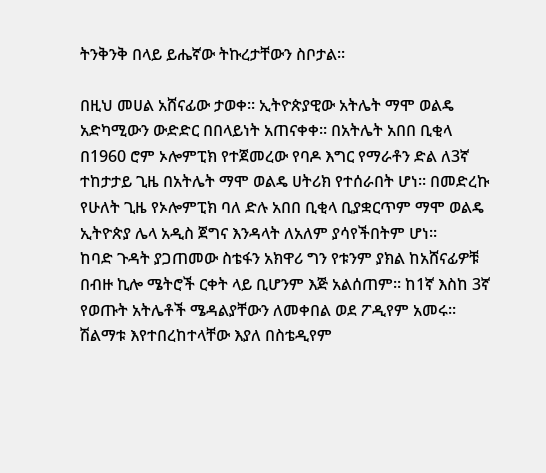ትንቅንቅ በላይ ይሔኛው ትኩረታቸውን ስቦታል፡፡

በዚህ መሀል አሸናፊው ታወቀ፡፡ ኢትዮጵያዊው አትሌት ማሞ ወልዴ አድካሚውን ውድድር በበላይነት አጠናቀቀ፡፡ በአትሌት አበበ ቢቂላ በ1960 ሮም ኦሎምፒክ የተጀመረው የባዶ እግር የማራቶን ድል ለ3ኛ ተከታታይ ጊዜ በአትሌት ማሞ ወልዴ ሀትሪክ የተሰራበት ሆነ፡፡ በመድረኩ የሁለት ጊዜ የኦሎምፒክ ባለ ድሉ አበበ ቢቂላ ቢያቋርጥም ማሞ ወልዴ ኢትዮጵያ ሌላ አዲስ ጀግና እንዳላት ለአለም ያሳየችበትም ሆነ፡፡
ከባድ ጉዳት ያጋጠመው ስቴፋን አክዋሪ ግን የቱንም ያክል ከአሸናፊዎቹ በብዙ ኪሎ ሜትሮች ርቀት ላይ ቢሆንም እጅ አልሰጠም። ከ1ኛ እስከ 3ኛ የወጡት አትሌቶች ሜዳልያቸውን ለመቀበል ወደ ፖዲየም አመሩ፡፡ ሽልማቱ እየተበረከተላቸው እያለ በስቴዲየም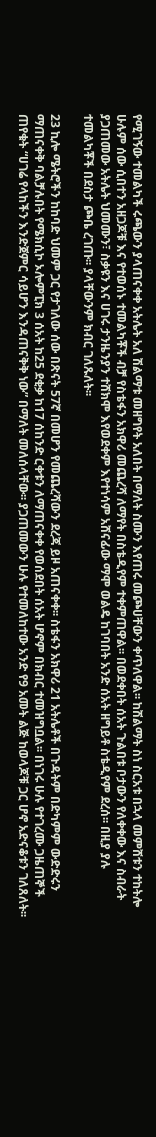የሚገኝው ተመልካች ሩጫውን ያላጠናቀቀ አትሌት አለ ሽልማቱ መዘግየት አለበት በማለት ስሙን እየጠሩ መጮሀቸውን ቀጥለዋል፡፡ ከሽልማት ስነ ስርአቱ በኋላ መምሸቱን ተከትሎ ሁሉም ሰው ሲበተን አዘጋጆቹ እና የተወሰኑ ተመልካቾች ብቻ የስቴፋን አክዋሪ መጨረሻ ለማየት በስቴዲየም ተቀምጠዋል፡፡ በወደቀበት ሰአት ጉልበቱ ቦታውን የለቀቀው እና ስብራት ያጋጠመው አትሌት ህመሙን፣ ስቃዩን እና ሀገሩ ታንዜንያን ተሸክሞ እየወደቀም እየተነሳም አሸናፊው ማሞ ወልዴ ከገባበት አንድ ሰአት ዘግይቶ ስቴዲየም ደረሰ፡፡ በዚያ ያሉ ተመልካቾች በደስታ ጮቤ ረገጡ፡፡ ያላቸውንም ክብር ገለጹለት፡፡

23 ኪሎ ሜትሮችን ከከባድ ህመም ጋር የታገለው ሰው በጽናት 57ኛ በመሆን የመጨረሻውን ደረጃ ይዞ አጠናቀቀ፡፡ ስቴፋን አክዋሪ 21 አትሌቶች በጉዳትም በድካምም ውድድሩን ማጠናቀቅ ባልቻሉበት የሜክሲኮ ኦሎምፒክ 3 ሰአት ከ25 ደቂቃ ከ17 ሰከንድ ርቀቱን ለማጠናቀቀ የወሰደበት ሰአት ሆኖም በክብር ተመዝግቧል፡፡ በነገሩ ሁሉ የተገረሙ ጋዜጠኞች ጠየቁት “ሀገሬ የላከችን እንድጀምር ሳይሆን እንዳጠናቅቅ ነው” በማለት መለሰላቸው፡፡ ያጋጠመውን ሁሉ የተመለከተው አንድ የ9 አመት ልጅ ከወላጆቹ ጋር ሆኖ አድናቆቱን ገለጸለት፡፡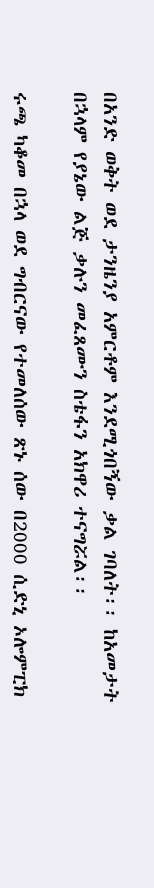በአንድ ወቅት ወደ ታንዜንያ አምርቶም እንደሚጎበኝው ቃል ገባለት፡፡ ከአመታት በኋላም የያኔው ልጅ ቃሉን መፈጸሙን ስቴፋን አክዋሪ ተናግሯል፡፡

ሩጫ ካቆመ በኋላ ወደ ግብርናው የተመለሰው ጽኑ ሰው በ2000 ሲድኒ ኦሎምፒክ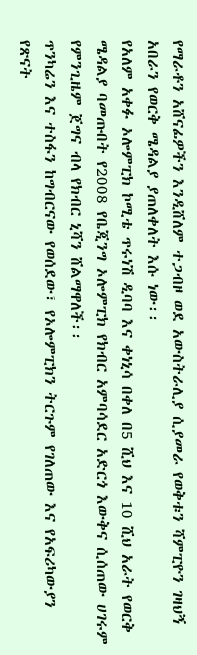የማራቶን አሸናፊዎችን እንዲሸለም ተጋብዞ ወደ አውስትራሊያ ሲያመራ የወቅቱን ሻምፒዮን ገዛህኝ አበራን የወርቅ ሜዳልያ ያጠለቀለት እሱ ነው፡፡
የአለም አቀፉ ኦሎምፒክ ኮሚቴ ጥሩነሽ ዲባባ እና ቀነኒሳ በቀለ በ5 ሺህ እና 10 ሺህ አራት የወርቅ ሜዳልያ ባመጡበት የ2008 የቤጂንግ ኦሎምፒክ የክብር አምባሳደር አድርጎ እውቅና ሲሰጠው ሀገሩም የምንጊዜም ጀግና ብላ የክብር ኒሻን ሸልማዋለች፡፡
ጥንካሬን እና ተስፋን ከግብርናው የወሰደው፣ የኦሎምፒክን ትርጉም የገለጠው እና የአፍሪካውያን የጽናት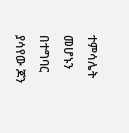ተምሳሌት መሆኑን በተግባር ያሳየው ጆን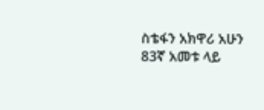ስቴፋን አክዋሪ አሁን 83ኛ አመቱ ላይ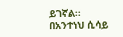ይገኛል፡፡
በአንተነህ ሲሳይ